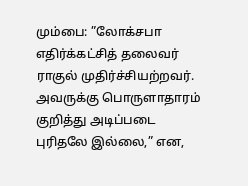மும்பை: ”லோக்சபா எதிர்க்கட்சித் தலைவர் ராகுல் முதிர்ச்சியற்றவர். அவருக்கு பொருளாதாரம் குறித்து அடிப்படை புரிதலே இல்லை,” என,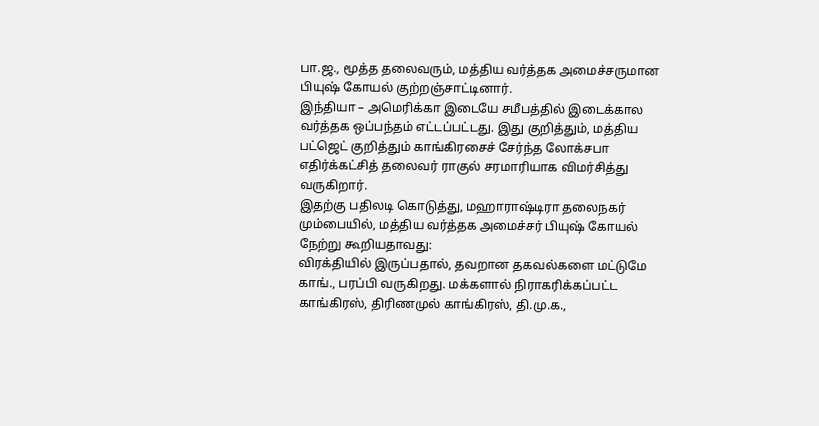பா.ஜ., மூத்த தலைவரும், மத்திய வர்த்தக அமைச்சருமான பியுஷ் கோயல் குற்றஞ்சாட்டினார்.
இந்தியா – அமெரிக்கா இடையே சமீபத்தில் இடைக்கால வர்த்தக ஒப்பந்தம் எட்டப்பட்டது. இது குறித்தும், மத்திய பட்ஜெட் குறித்தும் காங்கிரசைச் சேர்ந்த லோக்சபா எதிர்க்கட்சித் தலைவர் ராகுல் சரமாரியாக விமர்சித்து வருகிறார்.
இதற்கு பதிலடி கொடுத்து, மஹாராஷ்டிரா தலைநகர் மும்பையில், மத்திய வர்த்தக அமைச்சர் பியுஷ் கோயல் நேற்று கூறியதாவது:
விரக்தியில் இருப்பதால், தவறான தகவல்களை மட்டுமே காங்., பரப்பி வருகிறது. மக்களால் நிராகரிக்கப்பட்ட காங்கிரஸ், திரிணமுல் காங்கிரஸ், தி.மு.க.,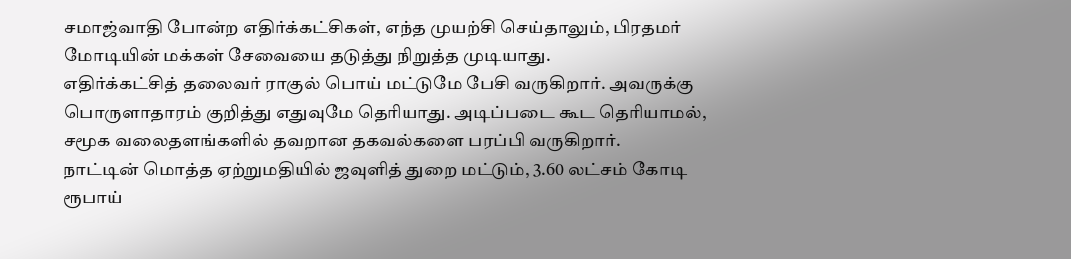சமாஜ்வாதி போன்ற எதிர்க்கட்சிகள், எந்த முயற்சி செய்தாலும், பிரதமர் மோடியின் மக்கள் சேவையை தடுத்து நிறுத்த முடியாது.
எதிர்க்கட்சித் தலைவர் ராகுல் பொய் மட்டுமே பேசி வருகிறார். அவருக்கு பொருளாதாரம் குறித்து எதுவுமே தெரியாது. அடிப்படை கூட தெரியாமல், சமூக வலைதளங்களில் தவறான தகவல்களை பரப்பி வருகிறார்.
நாட்டின் மொத்த ஏற்றுமதியில் ஜவுளித் துறை மட்டும், 3.60 லட்சம் கோடி ரூபாய்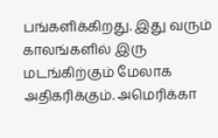பங்களிக்கிறது. இது வரும் காலங்களில் இரு மடங்கிற்கும் மேலாக அதிகரிக்கும். அமெரிக்கா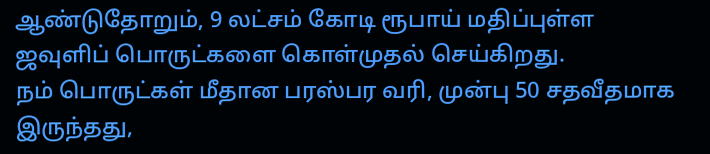ஆண்டுதோறும், 9 லட்சம் கோடி ரூபாய் மதிப்புள்ள ஜவுளிப் பொருட்களை கொள்முதல் செய்கிறது.
நம் பொருட்கள் மீதான பரஸ்பர வரி, முன்பு 50 சதவீதமாக இருந்தது,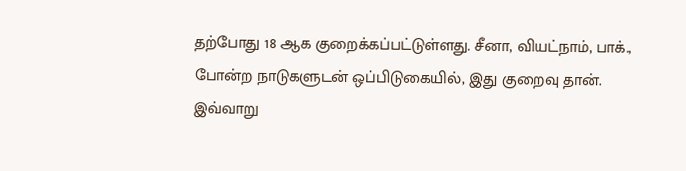தற்போது 18 ஆக குறைக்கப்பட்டுள்ளது. சீனா, வியட்நாம், பாக்., போன்ற நாடுகளுடன் ஒப்பிடுகையில், இது குறைவு தான்.
இவ்வாறு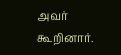அவர் கூறினார்.